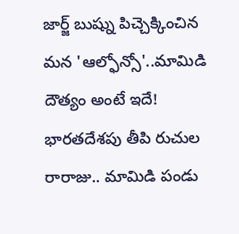జార్జ్ బుష్ను పిచ్చెక్కించిన మన 'ఆల్ఫోన్సో'..మామిడి దౌత్యం అంటే ఇదే!
భారతదేశపు తీపి రుచుల రారాజు.. మామిడి పండు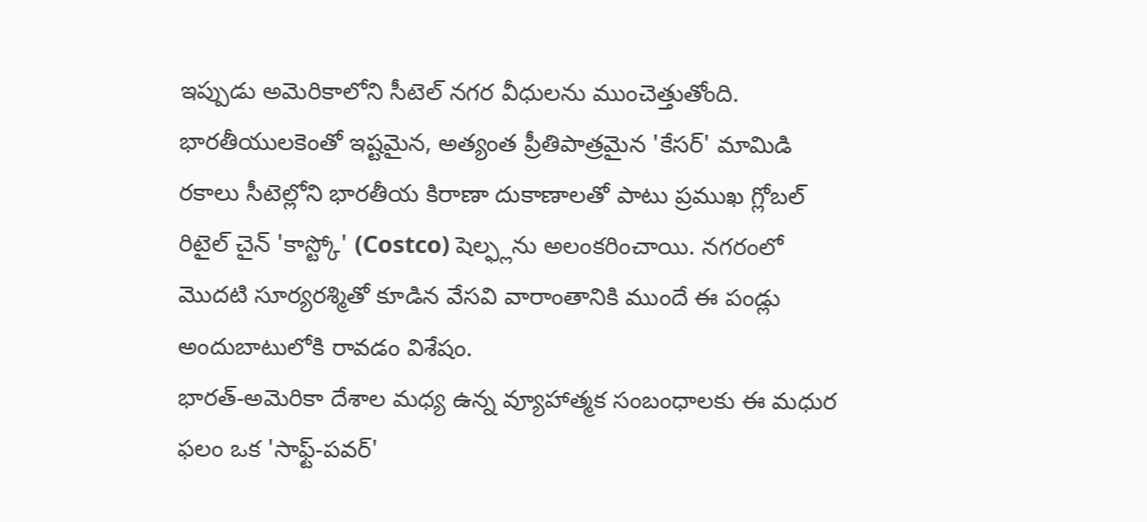ఇప్పుడు అమెరికాలోని సీటెల్ నగర వీధులను ముంచెత్తుతోంది. భారతీయులకెంతో ఇష్టమైన, అత్యంత ప్రీతిపాత్రమైన 'కేసర్' మామిడి రకాలు సీటెల్లోని భారతీయ కిరాణా దుకాణాలతో పాటు ప్రముఖ గ్లోబల్ రిటైల్ చైన్ 'కాస్ట్కో' (Costco) షెల్ఫ్లను అలంకరించాయి. నగరంలో మొదటి సూర్యరశ్మితో కూడిన వేసవి వారాంతానికి ముందే ఈ పండ్లు అందుబాటులోకి రావడం విశేషం.
భారత్-అమెరికా దేశాల మధ్య ఉన్న వ్యూహాత్మక సంబంధాలకు ఈ మధుర ఫలం ఒక 'సాఫ్ట్-పవర్'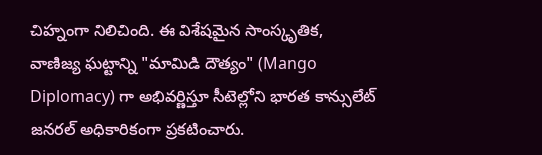చిహ్నంగా నిలిచింది. ఈ విశేషమైన సాంస్కృతిక, వాణిజ్య ఘట్టాన్ని "మామిడి దౌత్యం" (Mango Diplomacy) గా అభివర్ణిస్తూ సీటెల్లోని భారత కాన్సులేట్ జనరల్ అధికారికంగా ప్రకటించారు.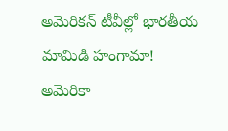అమెరికన్ టీవీల్లో భారతీయ మామిడి హంగామా!
అమెరికా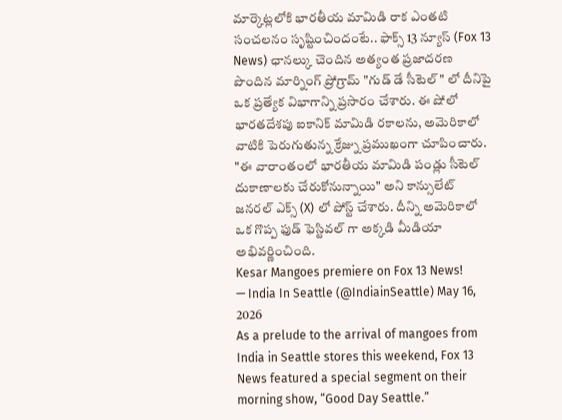మార్కెట్లలోకి భారతీయ మామిడి రాక ఎంతటి సంచలనం సృష్టించిందంటే.. ఫాక్స్ 13 న్యూస్ (Fox 13 News) ఛానల్కు చెందిన అత్యంత ప్రజాదరణ పొందిన మార్నింగ్ ప్రోగ్రామ్ "గుడ్ డే సీటెల్" లో దీనిపై ఒక ప్రత్యేక విభాగాన్ని ప్రసారం చేశారు. ఈ షోలో భారతదేశపు ఐకానిక్ మామిడి రకాలను, అమెరికాలో వాటికి పెరుగుతున్న క్రేజ్ను ప్రముఖంగా చూపించారు. "ఈ వారాంతంలో భారతీయ మామిడి పండ్లు సీటెల్ దుకాణాలకు చేరుకోనున్నాయి" అని కాన్సులేట్ జనరల్ ఎక్స్ (X) లో పోస్ట్ చేశారు. దీన్ని అమెరికాలో ఒక గొప్ప ఫుడ్ ఫెస్టివల్ గా అక్కడి మీడియా అభివర్ణించింది.
Kesar Mangoes premiere on Fox 13 News!
— India In Seattle (@IndiainSeattle) May 16, 2026
As a prelude to the arrival of mangoes from India in Seattle stores this weekend, Fox 13 News featured a special segment on their morning show, “Good Day Seattle.”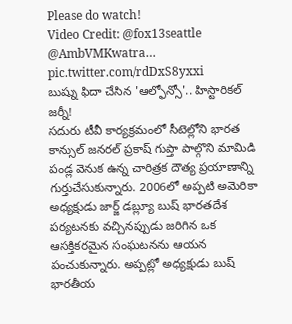Please do watch!
Video Credit: @fox13seattle @AmbVMKwatra… pic.twitter.com/rdDxS8yxxi
బుష్ను ఫిదా చేసిన 'ఆల్ఫోన్సో'.. హిస్టారికల్ జర్నీ!
సదురు టీవీ కార్యక్రమంలో సీటెల్లోని భారత కాన్సుల్ జనరల్ ప్రకాష్ గుప్తా పాల్గొని మామిడి పండ్ల వెనుక ఉన్న చారిత్రక దౌత్య ప్రయాణాన్ని గుర్తుచేసుకున్నారు. 2006లో అప్పటి అమెరికా అధ్యక్షుడు జార్జ్ డబ్ల్యూ బుష్ భారతదేశ పర్యటనకు వచ్చినప్పుడు జరిగిన ఒక ఆసక్తికరమైన సంఘటనను ఆయన పంచుకున్నారు. అప్పట్లో అధ్యక్షుడు బుష్ భారతీయ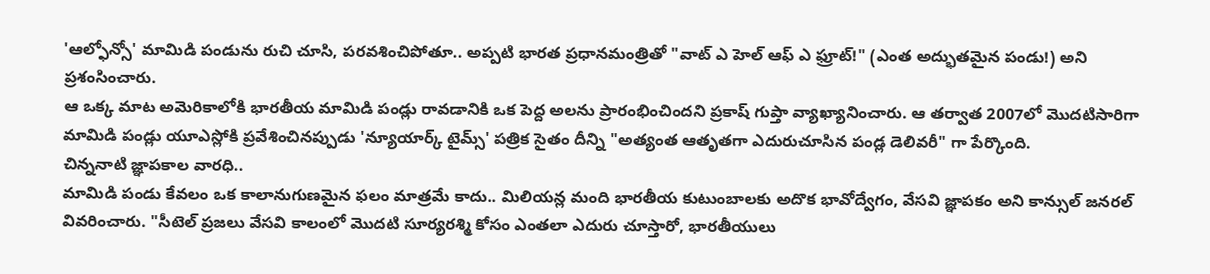'ఆల్ఫోన్సో' మామిడి పండును రుచి చూసి, పరవశించిపోతూ.. అప్పటి భారత ప్రధానమంత్రితో "వాట్ ఎ హెల్ ఆఫ్ ఎ ఫ్రూట్!" (ఎంత అద్భుతమైన పండు!) అని ప్రశంసించారు.
ఆ ఒక్క మాట అమెరికాలోకి భారతీయ మామిడి పండ్లు రావడానికి ఒక పెద్ద అలను ప్రారంభించిందని ప్రకాష్ గుప్తా వ్యాఖ్యానించారు. ఆ తర్వాత 2007లో మొదటిసారిగా మామిడి పండ్లు యూఎస్లోకి ప్రవేశించినప్పుడు 'న్యూయార్క్ టైమ్స్' పత్రిక సైతం దీన్ని "అత్యంత ఆతృతగా ఎదురుచూసిన పండ్ల డెలివరీ" గా పేర్కొంది.
చిన్ననాటి జ్ఞాపకాల వారధి..
మామిడి పండు కేవలం ఒక కాలానుగుణమైన ఫలం మాత్రమే కాదు.. మిలియన్ల మంది భారతీయ కుటుంబాలకు అదొక భావోద్వేగం, వేసవి జ్ఞాపకం అని కాన్సుల్ జనరల్ వివరించారు. "సీటెల్ ప్రజలు వేసవి కాలంలో మొదటి సూర్యరశ్మి కోసం ఎంతలా ఎదురు చూస్తారో, భారతీయులు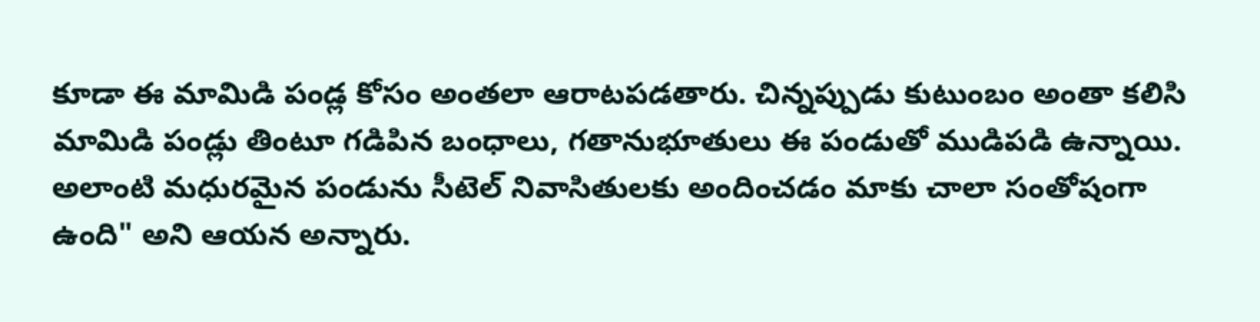కూడా ఈ మామిడి పండ్ల కోసం అంతలా ఆరాటపడతారు. చిన్నప్పుడు కుటుంబం అంతా కలిసి మామిడి పండ్లు తింటూ గడిపిన బంధాలు, గతానుభూతులు ఈ పండుతో ముడిపడి ఉన్నాయి. అలాంటి మధురమైన పండును సీటెల్ నివాసితులకు అందించడం మాకు చాలా సంతోషంగా ఉంది" అని ఆయన అన్నారు.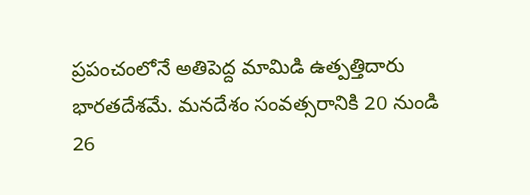ప్రపంచంలోనే అతిపెద్ద మామిడి ఉత్పత్తిదారు భారతదేశమే. మనదేశం సంవత్సరానికి 20 నుండి 26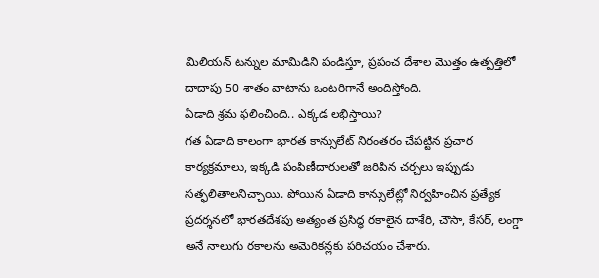మిలియన్ టన్నుల మామిడిని పండిస్తూ, ప్రపంచ దేశాల మొత్తం ఉత్పత్తిలో దాదాపు 50 శాతం వాటాను ఒంటరిగానే అందిస్తోంది.
ఏడాది శ్రమ ఫలించింది.. ఎక్కడ లభిస్తాయి?
గత ఏడాది కాలంగా భారత కాన్సులేట్ నిరంతరం చేపట్టిన ప్రచార కార్యక్రమాలు, ఇక్కడి పంపిణీదారులతో జరిపిన చర్చలు ఇప్పుడు సత్ఫలితాలనిచ్చాయి. పోయిన ఏడాది కాన్సులేట్లో నిర్వహించిన ప్రత్యేక ప్రదర్శనలో భారతదేశపు అత్యంత ప్రసిద్ధ రకాలైన దాశేరి, చౌసా, కేసర్, లంగ్డా అనే నాలుగు రకాలను అమెరికన్లకు పరిచయం చేశారు.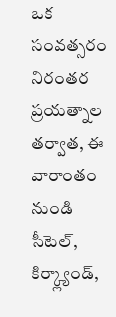ఒక సంవత్సరం నిరంతర ప్రయత్నాల తర్వాత, ఈ వారాంతం నుండి సీటెల్, కిర్క్ల్యాండ్,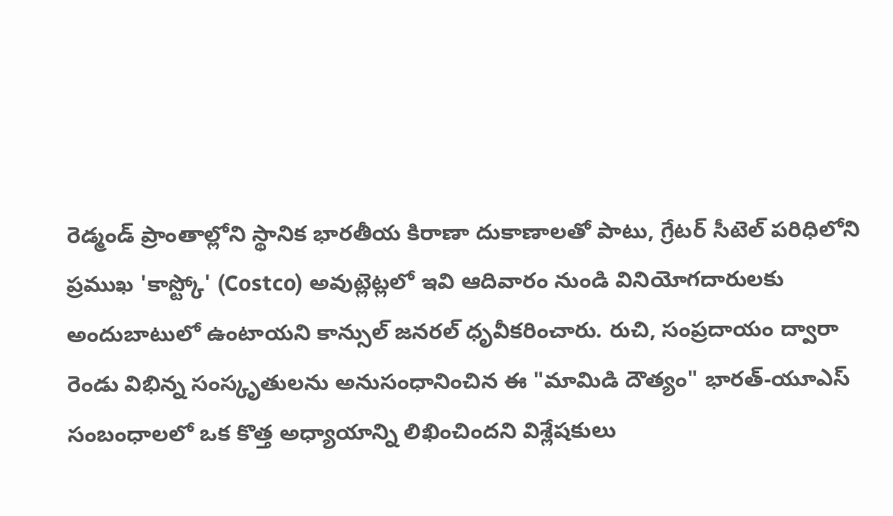రెడ్మండ్ ప్రాంతాల్లోని స్థానిక భారతీయ కిరాణా దుకాణాలతో పాటు, గ్రేటర్ సీటెల్ పరిధిలోని ప్రముఖ 'కాస్ట్కో' (Costco) అవుట్లెట్లలో ఇవి ఆదివారం నుండి వినియోగదారులకు అందుబాటులో ఉంటాయని కాన్సుల్ జనరల్ ధృవీకరించారు. రుచి, సంప్రదాయం ద్వారా రెండు విభిన్న సంస్కృతులను అనుసంధానించిన ఈ "మామిడి దౌత్యం" భారత్-యూఎస్ సంబంధాలలో ఒక కొత్త అధ్యాయాన్ని లిఖించిందని విశ్లేషకులు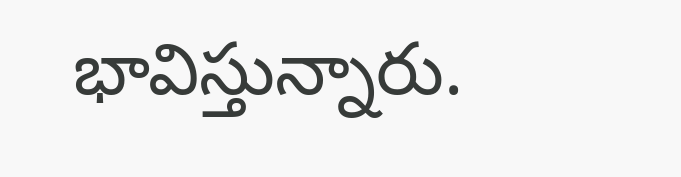భావిస్తున్నారు.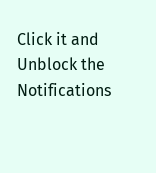Click it and Unblock the Notifications